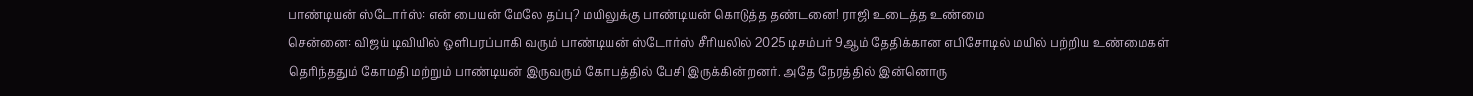பாண்டியன் ஸ்டோர்ஸ்: என் பையன் மேலே தப்பு? மயிலுக்கு பாண்டியன் கொடுத்த தண்டனை! ராஜி உடைத்த உண்மை
சென்னை: விஜய் டிவியில் ஒளிபரப்பாகி வரும் பாண்டியன் ஸ்டோர்ஸ் சீரியலில் 2025 டிசம்பர் 9ஆம் தேதிக்கான எபிசோடில் மயில் பற்றிய உண்மைகள் தெரிந்ததும் கோமதி மற்றும் பாண்டியன் இருவரும் கோபத்தில் பேசி இருக்கின்றனர். அதே நேரத்தில் இன்னொரு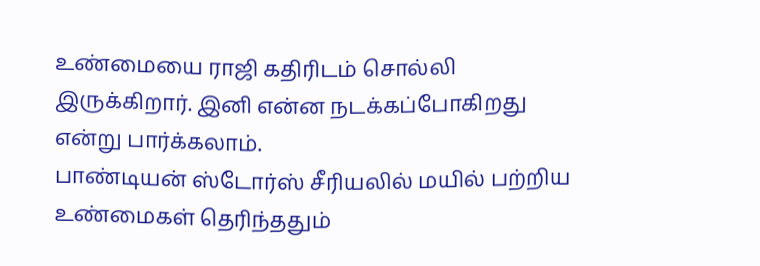உண்மையை ராஜி கதிரிடம் சொல்லி இருக்கிறார். இனி என்ன நடக்கப்போகிறது என்று பார்க்கலாம்.
பாண்டியன் ஸ்டோர்ஸ் சீரியலில் மயில் பற்றிய உண்மைகள் தெரிந்ததும்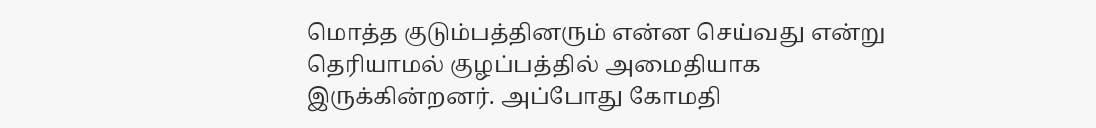மொத்த குடும்பத்தினரும் என்ன செய்வது என்று தெரியாமல் குழப்பத்தில் அமைதியாக இருக்கின்றனர். அப்போது கோமதி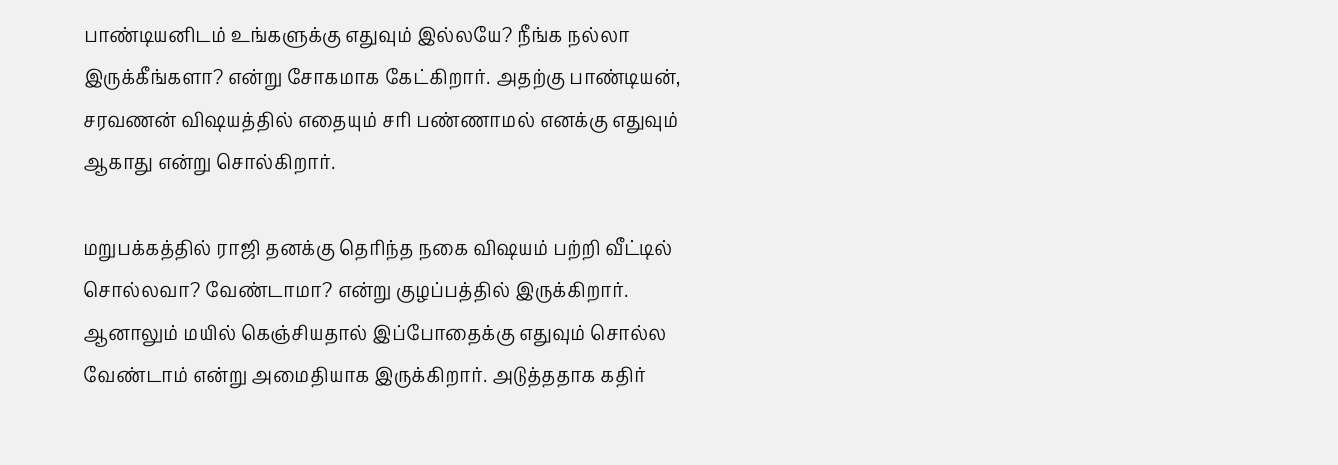பாண்டியனிடம் உங்களுக்கு எதுவும் இல்லயே? நீங்க நல்லா இருக்கீங்களா? என்று சோகமாக கேட்கிறார். அதற்கு பாண்டியன், சரவணன் விஷயத்தில் எதையும் சரி பண்ணாமல் எனக்கு எதுவும் ஆகாது என்று சொல்கிறார்.

மறுபக்கத்தில் ராஜி தனக்கு தெரிந்த நகை விஷயம் பற்றி வீட்டில் சொல்லவா? வேண்டாமா? என்று குழப்பத்தில் இருக்கிறார். ஆனாலும் மயில் கெஞ்சியதால் இப்போதைக்கு எதுவும் சொல்ல வேண்டாம் என்று அமைதியாக இருக்கிறார். அடுத்ததாக கதிர்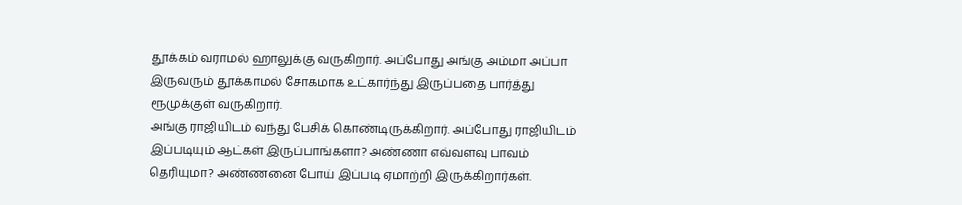தூக்கம் வராமல் ஹாலுக்கு வருகிறார். அப்போது அங்கு அம்மா அப்பா இருவரும் தூக்காமல் சோகமாக உட்கார்ந்து இருப்பதை பார்த்து ரூமுக்குள் வருகிறார்.
அங்கு ராஜியிடம் வந்து பேசிக் கொண்டிருக்கிறார். அப்போது ராஜியிடம் இப்படியும் ஆட்கள் இருப்பாங்களா? அண்ணா எவ்வளவு பாவம் தெரியுமா? அண்ணனை போய் இப்படி ஏமாற்றி இருக்கிறார்கள்.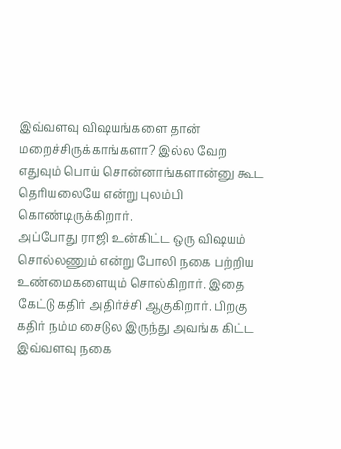இவ்வளவு விஷயங்களை தான் மறைச்சிருக்காங்களா? இல்ல வேற எதுவும் பொய் சொன்னாங்களான்னு கூட தெரியலையே என்று புலம்பி கொண்டிருக்கிறார்.
அப்போது ராஜி உன்கிட்ட ஒரு விஷயம் சொல்லணும் என்று போலி நகை பற்றிய உண்மைகளையும் சொல்கிறார். இதை கேட்டு கதிர் அதிர்ச்சி ஆகுகிறார். பிறகு கதிர் நம்ம சைடுல இருந்து அவங்க கிட்ட இவ்வளவு நகை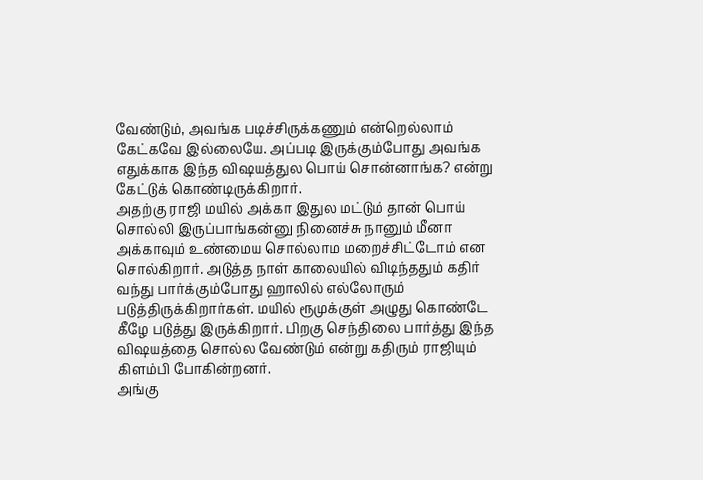வேண்டும், அவங்க படிச்சிருக்கணும் என்றெல்லாம் கேட்கவே இல்லையே. அப்படி இருக்கும்போது அவங்க எதுக்காக இந்த விஷயத்துல பொய் சொன்னாங்க? என்று கேட்டுக் கொண்டிருக்கிறார்.
அதற்கு ராஜி மயில் அக்கா இதுல மட்டும் தான் பொய் சொல்லி இருப்பாங்கன்னு நினைச்சு நானும் மீனா அக்காவும் உண்மைய சொல்லாம மறைச்சிட்டோம் என சொல்கிறார். அடுத்த நாள் காலையில் விடிந்ததும் கதிர் வந்து பார்க்கும்போது ஹாலில் எல்லோரும் படுத்திருக்கிறார்கள். மயில் ரூமுக்குள் அழுது கொண்டே கீழே படுத்து இருக்கிறார். பிறகு செந்திலை பார்த்து இந்த விஷயத்தை சொல்ல வேண்டும் என்று கதிரும் ராஜியும் கிளம்பி போகின்றனர்.
அங்கு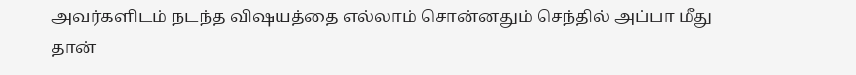அவர்களிடம் நடந்த விஷயத்தை எல்லாம் சொன்னதும் செந்தில் அப்பா மீது தான்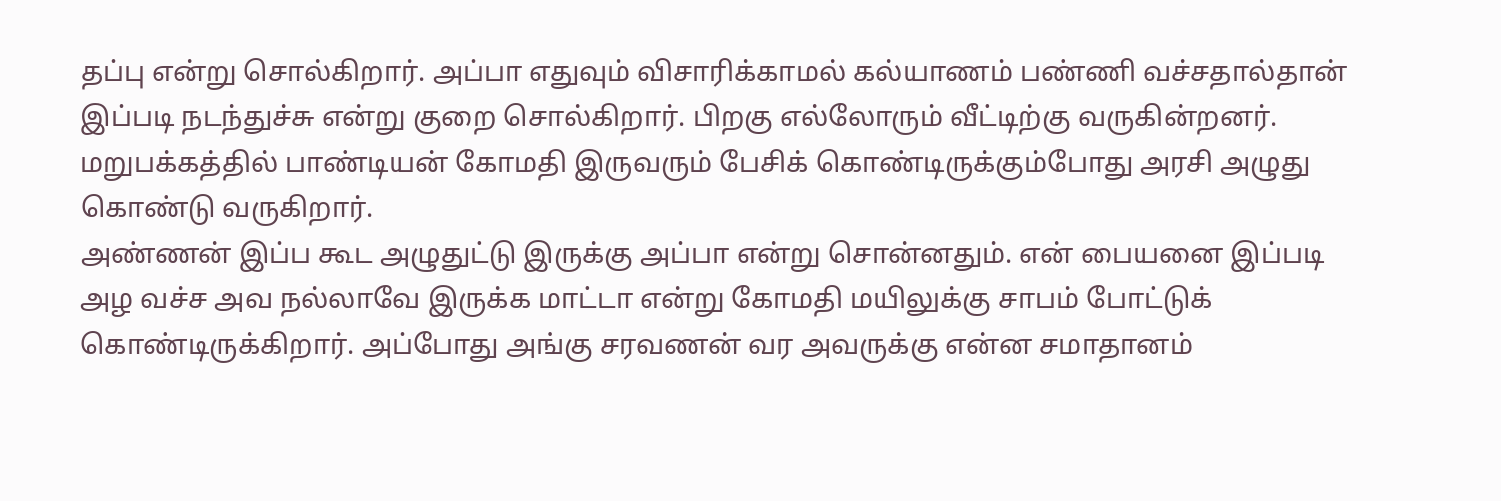தப்பு என்று சொல்கிறார். அப்பா எதுவும் விசாரிக்காமல் கல்யாணம் பண்ணி வச்சதால்தான் இப்படி நடந்துச்சு என்று குறை சொல்கிறார். பிறகு எல்லோரும் வீட்டிற்கு வருகின்றனர். மறுபக்கத்தில் பாண்டியன் கோமதி இருவரும் பேசிக் கொண்டிருக்கும்போது அரசி அழுது கொண்டு வருகிறார்.
அண்ணன் இப்ப கூட அழுதுட்டு இருக்கு அப்பா என்று சொன்னதும். என் பையனை இப்படி அழ வச்ச அவ நல்லாவே இருக்க மாட்டா என்று கோமதி மயிலுக்கு சாபம் போட்டுக் கொண்டிருக்கிறார். அப்போது அங்கு சரவணன் வர அவருக்கு என்ன சமாதானம்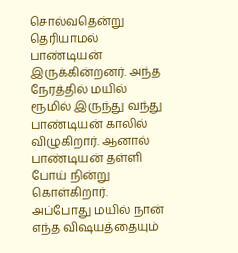சொல்வதென்று தெரியாமல் பாண்டியன் இருக்கின்றனர். அந்த நேரத்தில் மயில் ரூமில் இருந்து வந்து பாண்டியன் காலில் விழுகிறார். ஆனால் பாண்டியன் தள்ளி போய் நின்று கொள்கிறார்.
அப்போது மயில் நான் எந்த விஷயத்தையும்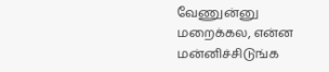வேணுன்னு மறைக்கல, என்ன மன்னிச்சிடுங்க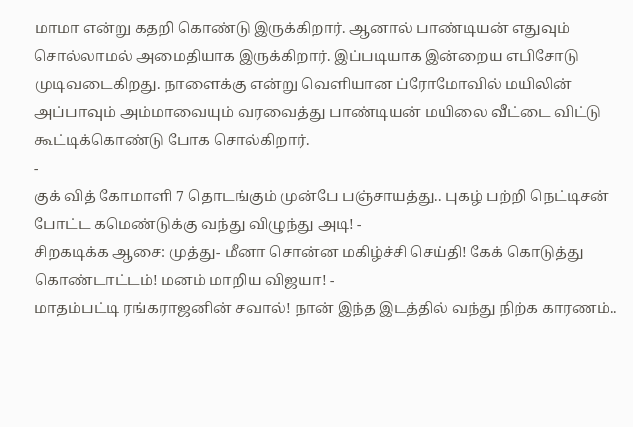மாமா என்று கதறி கொண்டு இருக்கிறார். ஆனால் பாண்டியன் எதுவும் சொல்லாமல் அமைதியாக இருக்கிறார். இப்படியாக இன்றைய எபிசோடு முடிவடைகிறது. நாளைக்கு என்று வெளியான ப்ரோமோவில் மயிலின் அப்பாவும் அம்மாவையும் வரவைத்து பாண்டியன் மயிலை வீட்டை விட்டு கூட்டிக்கொண்டு போக சொல்கிறார்.
-
குக் வித் கோமாளி 7 தொடங்கும் முன்பே பஞ்சாயத்து.. புகழ் பற்றி நெட்டிசன் போட்ட கமெண்டுக்கு வந்து விழுந்து அடி! -
சிறகடிக்க ஆசை: முத்து- மீனா சொன்ன மகிழ்ச்சி செய்தி! கேக் கொடுத்து கொண்டாட்டம்! மனம் மாறிய விஜயா! -
மாதம்பட்டி ரங்கராஜனின் சவால்! நான் இந்த இடத்தில் வந்து நிற்க காரணம்..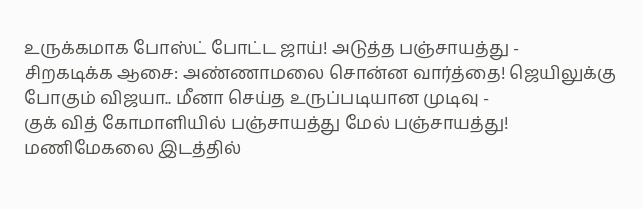உருக்கமாக போஸ்ட் போட்ட ஜாய்! அடுத்த பஞ்சாயத்து -
சிறகடிக்க ஆசை: அண்ணாமலை சொன்ன வார்த்தை! ஜெயிலுக்கு போகும் விஜயா.. மீனா செய்த உருப்படியான முடிவு -
குக் வித் கோமாளியில் பஞ்சாயத்து மேல் பஞ்சாயத்து! மணிமேகலை இடத்தில்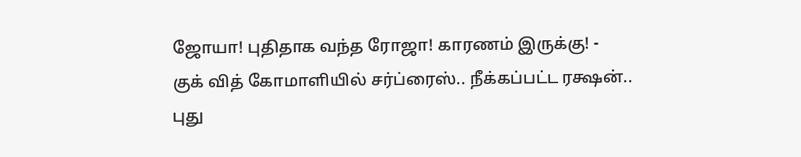ஜோயா! புதிதாக வந்த ரோஜா! காரணம் இருக்கு! -
குக் வித் கோமாளியில் சர்ப்ரைஸ்.. நீக்கப்பட்ட ரக்ஷன்.. புது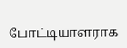போட்டியாளராக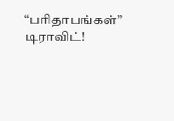“பரிதாபங்கள்” டிராவிட்!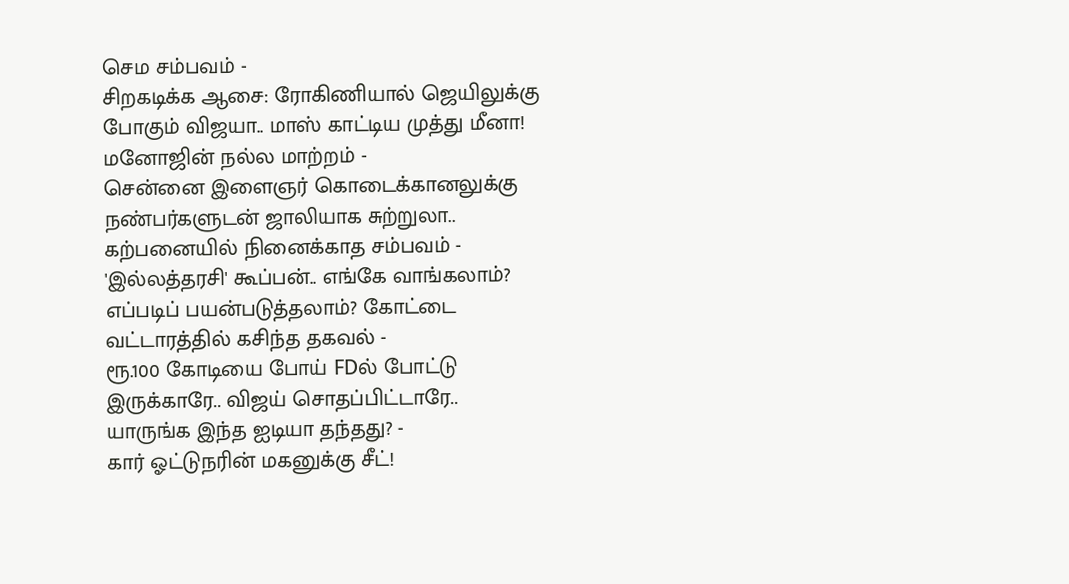செம சம்பவம் -
சிறகடிக்க ஆசை: ரோகிணியால் ஜெயிலுக்கு போகும் விஜயா.. மாஸ் காட்டிய முத்து மீனா! மனோஜின் நல்ல மாற்றம் -
சென்னை இளைஞர் கொடைக்கானலுக்கு நண்பர்களுடன் ஜாலியாக சுற்றுலா.. கற்பனையில் நினைக்காத சம்பவம் -
'இல்லத்தரசி' கூப்பன்.. எங்கே வாங்கலாம்? எப்படிப் பயன்படுத்தலாம்? கோட்டை வட்டாரத்தில் கசிந்த தகவல் -
ரூ.100 கோடியை போய் FDல் போட்டு இருக்காரே.. விஜய் சொதப்பிட்டாரே.. யாருங்க இந்த ஐடியா தந்தது? -
கார் ஓட்டுநரின் மகனுக்கு சீட்!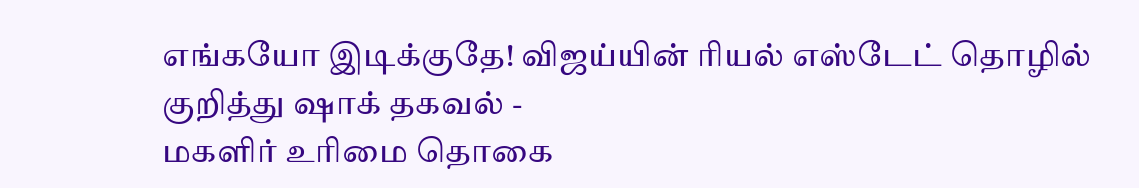எங்கயோ இடிக்குதே! விஜய்யின் ரியல் எஸ்டேட் தொழில் குறித்து ஷாக் தகவல் -
மகளிர் உரிமை தொகை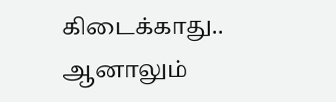கிடைக்காது.. ஆனாலும்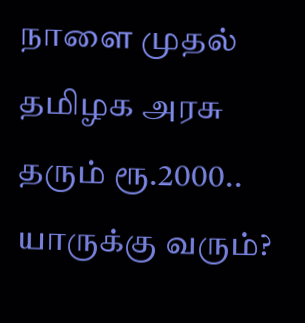நாளை முதல் தமிழக அரசு தரும் ரூ.2000.. யாருக்கு வரும்?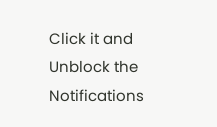Click it and Unblock the Notifications